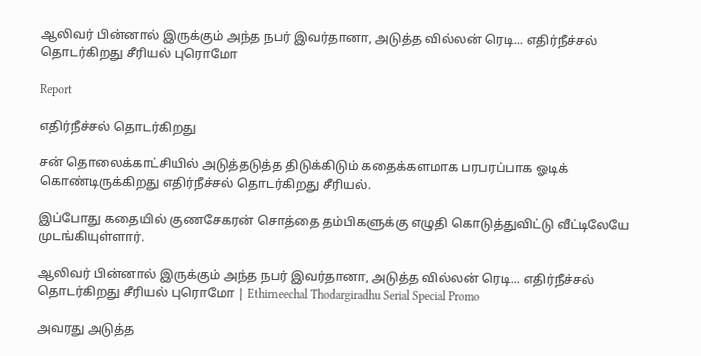ஆலிவர் பின்னால் இருக்கும் அந்த நபர் இவர்தானா, அடுத்த வில்லன் ரெடி... எதிர்நீச்சல் தொடர்கிறது சீரியல் புரொமோ

Report

எதிர்நீச்சல் தொடர்கிறது

சன் தொலைக்காட்சியில் அடுத்தடுத்த திடுக்கிடும் கதைக்களமாக பரபரப்பாக ஓடிக் கொண்டிருக்கிறது எதிர்நீச்சல் தொடர்கிறது சீரியல்.

இப்போது கதையில் குணசேகரன் சொத்தை தம்பிகளுக்கு எழுதி கொடுத்துவிட்டு வீட்டிலேயே முடங்கியுள்ளார்.

ஆலிவர் பின்னால் இருக்கும் அந்த நபர் இவர்தானா, அடுத்த வில்லன் ரெடி... எதிர்நீச்சல் தொடர்கிறது சீரியல் புரொமோ | Ethirneechal Thodargiradhu Serial Special Promo

அவரது அடுத்த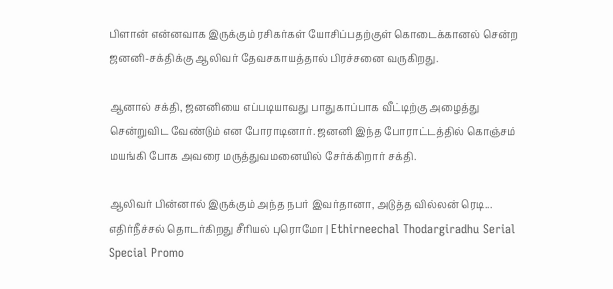பிளான் என்னவாக இருக்கும் ரசிகர்கள் யோசிப்பதற்குள் கொடைக்கானல் சென்ற ஜனனி-சக்திக்கு ஆலிவர் தேவசகாயத்தால் பிரச்சனை வருகிறது.

ஆனால் சக்தி, ஜனனியை எப்படியாவது பாதுகாப்பாக வீட்டிற்கு அழைத்து சென்றுவிட வேண்டும் என போராடினார். ஜனனி இந்த போராட்டத்தில் கொஞ்சம் மயங்கி போக அவரை மருத்துவமனையில் சேர்க்கிறார் சக்தி.

ஆலிவர் பின்னால் இருக்கும் அந்த நபர் இவர்தானா, அடுத்த வில்லன் ரெடி... எதிர்நீச்சல் தொடர்கிறது சீரியல் புரொமோ | Ethirneechal Thodargiradhu Serial Special Promo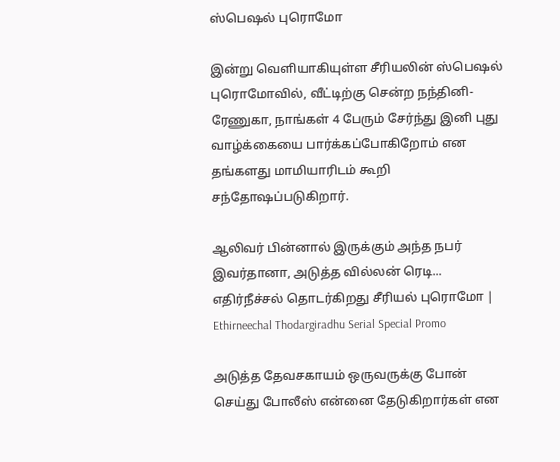ஸ்பெஷல் புரொமோ

இன்று வெளியாகியுள்ள சீரியலின் ஸ்பெஷல் புரொமோவில், வீட்டிற்கு சென்ற நந்தினி-ரேணுகா, நாங்கள் 4 பேரும் சேர்ந்து இனி புது வாழ்க்கையை பார்க்கப்போகிறோம் என தங்களது மாமியாரிடம் கூறி சந்தோஷப்படுகிறார்.

ஆலிவர் பின்னால் இருக்கும் அந்த நபர் இவர்தானா, அடுத்த வில்லன் ரெடி... எதிர்நீச்சல் தொடர்கிறது சீரியல் புரொமோ | Ethirneechal Thodargiradhu Serial Special Promo

அடுத்த தேவசகாயம் ஒருவருக்கு போன் செய்து போலீஸ் என்னை தேடுகிறார்கள் என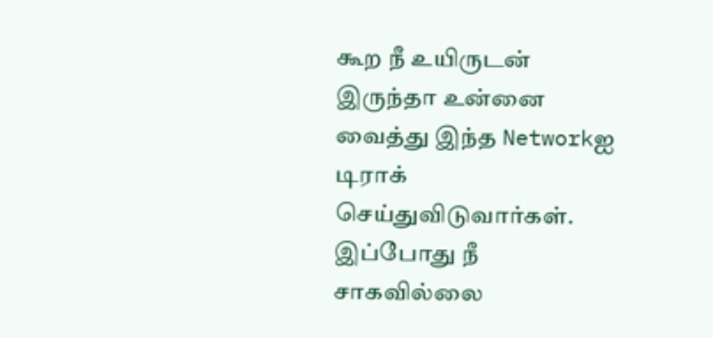கூற நீ உயிருடன் இருந்தா உன்னை வைத்து இந்த Networkஐ டிராக் செய்துவிடுவார்கள். இப்போது நீ சாகவில்லை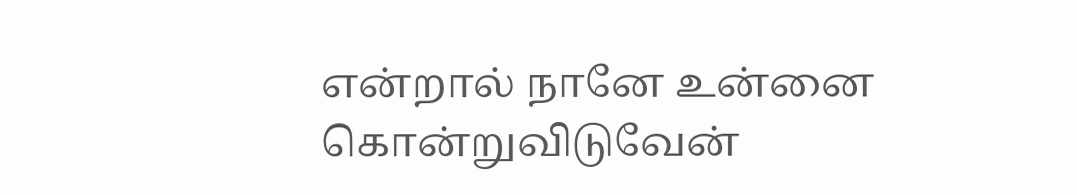என்றால் நானே உன்னை கொன்றுவிடுவேன்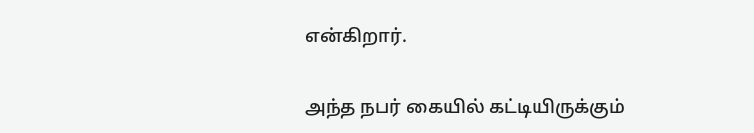என்கிறார்.

அந்த நபர் கையில் கட்டியிருக்கும்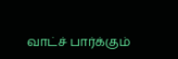வாட்ச் பார்க்கும்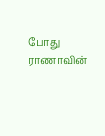போது ராணாவின்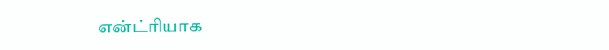என்ட்ரியாக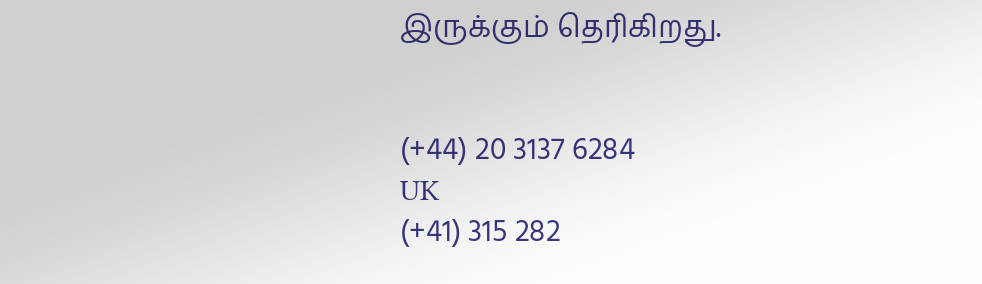இருக்கும் தெரிகிறது.


(+44) 20 3137 6284
UK
(+41) 315 282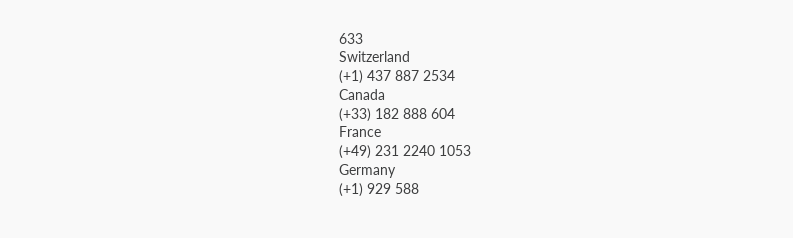633
Switzerland
(+1) 437 887 2534
Canada
(+33) 182 888 604
France
(+49) 231 2240 1053
Germany
(+1) 929 588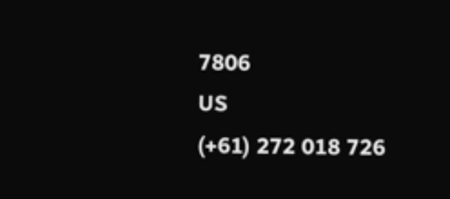7806
US
(+61) 272 018 726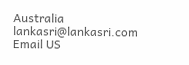Australia
lankasri@lankasri.com
Email US